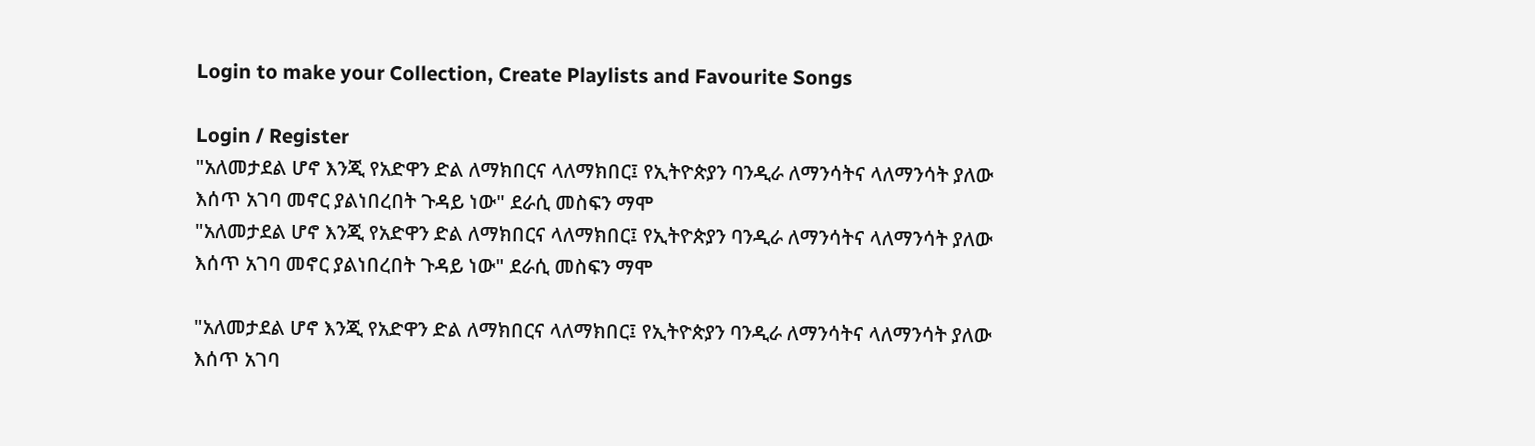Login to make your Collection, Create Playlists and Favourite Songs

Login / Register
"አለመታደል ሆኖ እንጂ የአድዋን ድል ለማክበርና ላለማክበር፤ የኢትዮጵያን ባንዲራ ለማንሳትና ላለማንሳት ያለው እሰጥ አገባ መኖር ያልነበረበት ጉዳይ ነው" ደራሲ መስፍን ማሞ
"አለመታደል ሆኖ እንጂ የአድዋን ድል ለማክበርና ላለማክበር፤ የኢትዮጵያን ባንዲራ ለማንሳትና ላለማንሳት ያለው እሰጥ አገባ መኖር ያልነበረበት ጉዳይ ነው" ደራሲ መስፍን ማሞ

"አለመታደል ሆኖ እንጂ የአድዋን ድል ለማክበርና ላለማክበር፤ የኢትዮጵያን ባንዲራ ለማንሳትና ላለማንሳት ያለው እሰጥ አገባ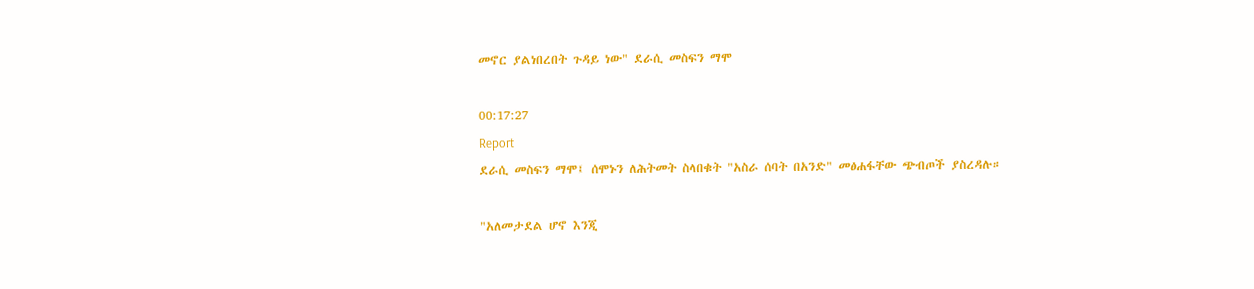መኖር ያልነበረበት ጉዳይ ነው" ደራሲ መስፍን ማሞ

00:17:27
Report
ደራሲ መስፍን ማሞ፤ ሰሞኑን ለሕትመት ስላበቁት "አስራ ሰባት በአንድ" መፅሐፋቸው ጭብጦች ያስረዳሉ።

"አለመታደል ሆኖ እንጂ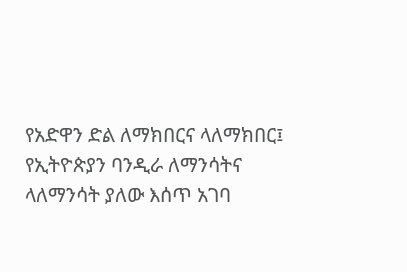የአድዋን ድል ለማክበርና ላለማክበር፤ የኢትዮጵያን ባንዲራ ለማንሳትና ላለማንሳት ያለው እሰጥ አገባ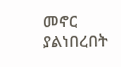መኖር ያልነበረበት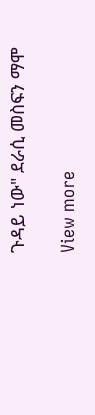ጉዳይ ነው" ደራሲ መስፍን ማሞ

View more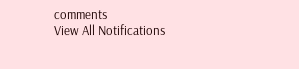comments
View All Notifications